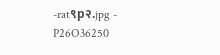-rat९p२.jpg -
P26O36250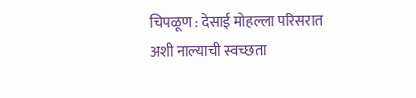चिपळूण : देसाई मोहल्ला परिसरात अशी नाल्याची स्वच्छता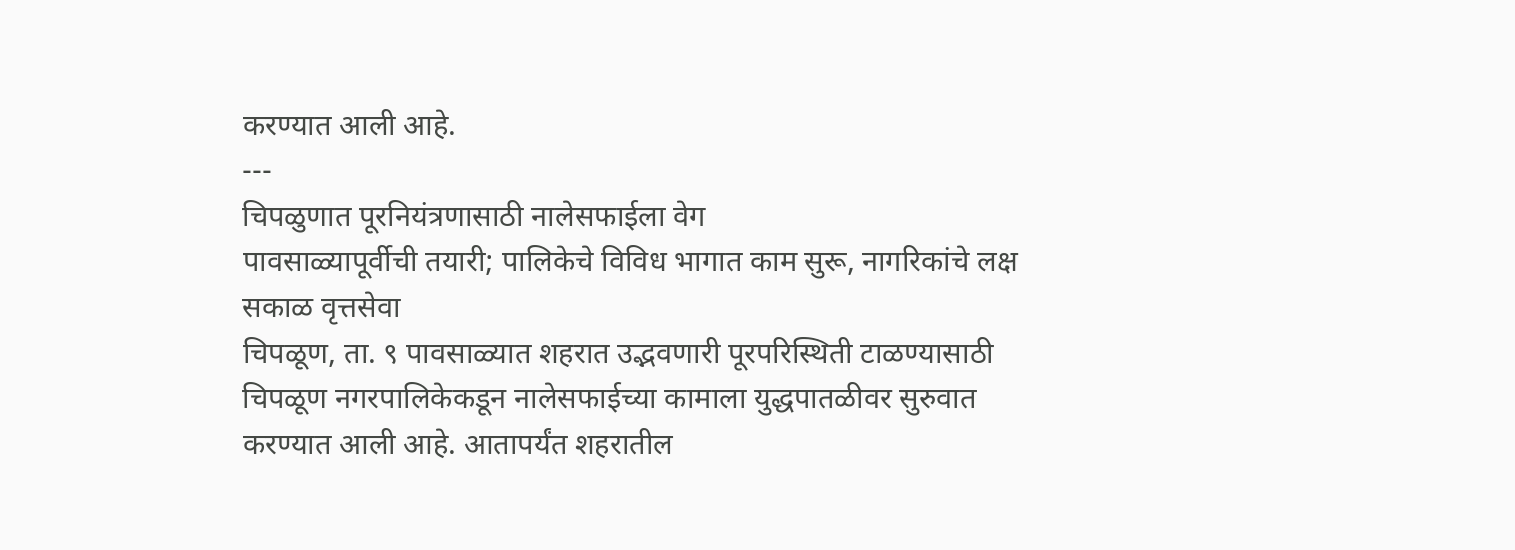करण्यात आली आहे.
---
चिपळुणात पूरनियंत्रणासाठी नालेसफाईला वेग
पावसाळ्यापूर्वीची तयारी; पालिकेचे विविध भागात काम सुरू, नागरिकांचे लक्ष
सकाळ वृत्तसेवा
चिपळूण, ता. ९ पावसाळ्यात शहरात उद्भवणारी पूरपरिस्थिती टाळण्यासाठी चिपळूण नगरपालिकेकडून नालेसफाईच्या कामाला युद्धपातळीवर सुरुवात करण्यात आली आहे. आतापर्यंत शहरातील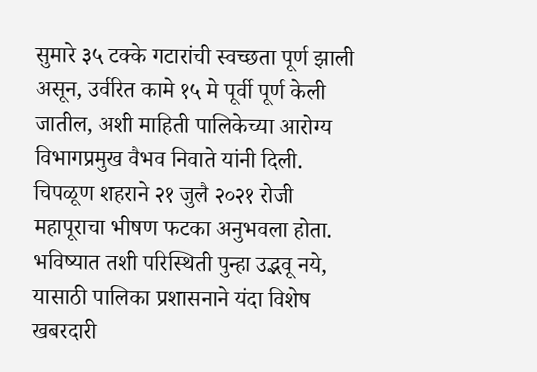सुमारे ३५ टक्के गटारांची स्वच्छता पूर्ण झाली असून, उर्वरित कामे १५ मे पूर्वी पूर्ण केली जातील, अशी माहिती पालिकेच्या आरोग्य विभागप्रमुख वैभव निवाते यांनी दिली.
चिपळूण शहराने २१ जुलै २०२१ रोजी महापूराचा भीषण फटका अनुभवला होता. भविष्यात तशी परिस्थिती पुन्हा उद्भवू नये, यासाठी पालिका प्रशासनाने यंदा विशेष खबरदारी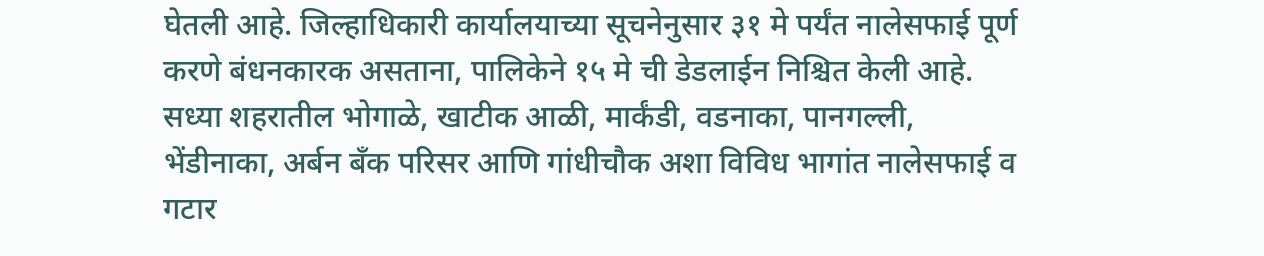घेतली आहे. जिल्हाधिकारी कार्यालयाच्या सूचनेनुसार ३१ मे पर्यंत नालेसफाई पूर्ण करणे बंधनकारक असताना, पालिकेने १५ मे ची डेडलाईन निश्चित केली आहे. सध्या शहरातील भोगाळे, खाटीक आळी, मार्कंडी, वडनाका, पानगल्ली, भेंडीनाका, अर्बन बँक परिसर आणि गांधीचौक अशा विविध भागांत नालेसफाई व गटार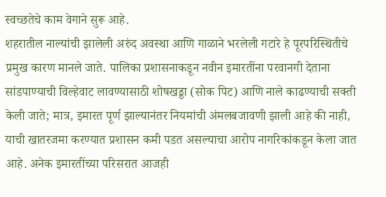स्वच्छतेचे काम वेगाने सुरू आहे.
शहरातील नाल्यांची झालेली अरुंद अवस्था आणि गाळाने भरलेली गटारे हे पूरपरिस्थितीचे प्रमुख कारण मानले जाते. पालिका प्रशासनाकडून नवीन इमारतींना परवानगी देताना सांडपाण्याची विल्हेवाट लावण्यासाठी शोषखड्डा (सोक पिट) आणि नाले काढण्याची सक्ती केली जाते; मात्र, इमारत पूर्ण झाल्यानंतर नियमांची अंमलबजावणी झाली आहे की नाही, याची खातरजमा करण्यात प्रशासन कमी पडत असल्याचा आरोप नागरिकांकडून केला जात आहे. अनेक इमारतींच्या परिसरात आजही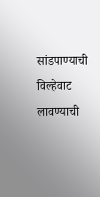सांडपाण्याची विल्हेवाट लावण्याची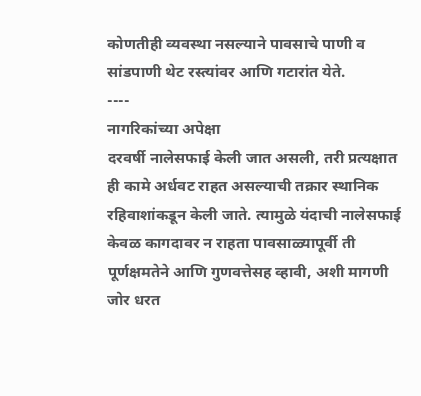कोणतीही व्यवस्था नसल्याने पावसाचे पाणी व सांडपाणी थेट रस्त्यांवर आणि गटारांत येते.
----
नागरिकांच्या अपेक्षा
दरवर्षी नालेसफाई केली जात असली, तरी प्रत्यक्षात ही कामे अर्धवट राहत असल्याची तक्रार स्थानिक रहिवाशांकडून केली जाते. त्यामुळे यंदाची नालेसफाई केवळ कागदावर न राहता पावसाळ्यापूर्वी ती पूर्णक्षमतेने आणि गुणवत्तेसह व्हावी, अशी मागणी जोर धरत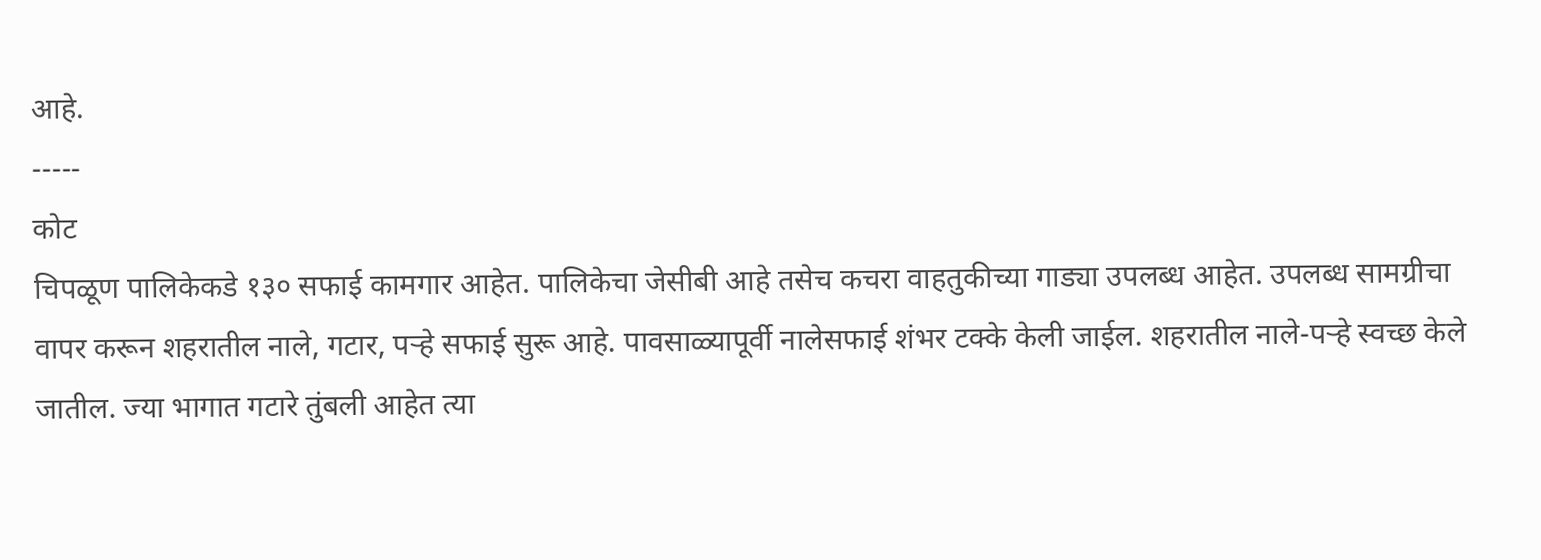आहे.
-----
कोट
चिपळूण पालिकेकडे १३० सफाई कामगार आहेत. पालिकेचा जेसीबी आहे तसेच कचरा वाहतुकीच्या गाड्या उपलब्ध आहेत. उपलब्ध सामग्रीचा वापर करून शहरातील नाले, गटार, पऱ्हे सफाई सुरू आहे. पावसाळ्यापूर्वी नालेसफाई शंभर टक्के केली जाईल. शहरातील नाले-पऱ्हे स्वच्छ केले जातील. ज्या भागात गटारे तुंबली आहेत त्या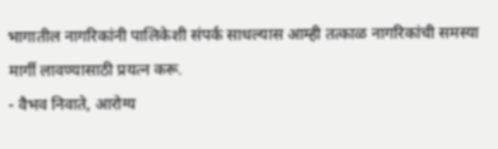भागातील नागरिकांनी पालिकेशी संपर्क साधल्यास आम्ही तत्काळ नागरिकांची समस्या मार्गी लावण्यासाठी प्रयत्न करू.
- वैभव निवाते, आरोग्य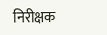निरीक्षक